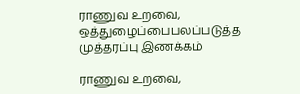ராணுவ உறவை, ஒத்துழைப்பைபலப்படுத்த முத்தரப்பு இணக்கம்

ராணுவ உறவை,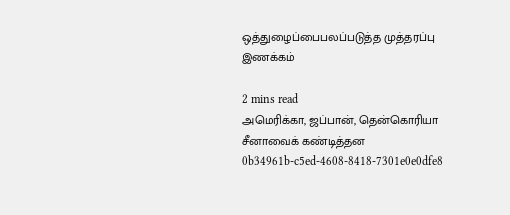ஒத்துழைப்பைபலப்படுத்த முத்தரப்பு இணக்கம்

2 mins read
அமெரிக்கா, ஜப்பான், தென்கொரியா சீனாவைக் கண்டித்தன
0b34961b-c5ed-4608-8418-7301e0e0dfe8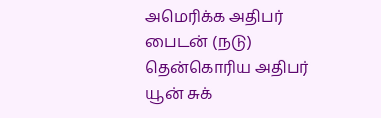அமெரிக்க அதிபர் பைடன் (நடு) தென்கொரிய அதிபர் யூன் சுக்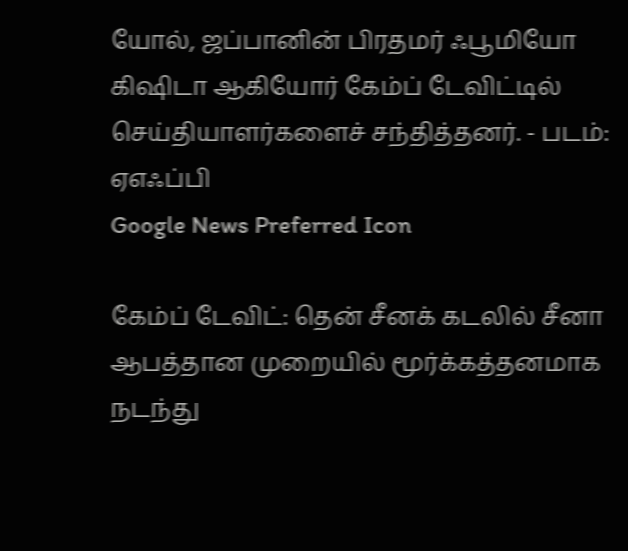யோல், ஜப்பானின் பிரதமர் ஃபூமியோ கிஷிடா ஆகியோர் கேம்ப் டேவிட்டில் செய்தியாளர்களைச் சந்தித்தனர். - படம்: ஏஎஃப்பி
Google News Preferred Icon

கேம்ப் டேவிட்: தென் சீனக் கடலில் சீனா ஆபத்தான முறையில் மூர்க்கத்தனமாக நடந்து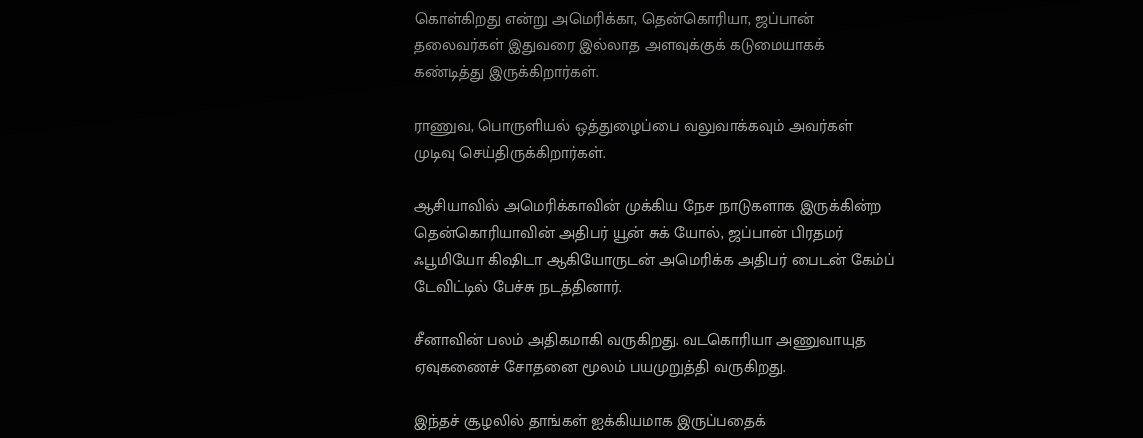கொள்கிறது என்று அமெரிக்கா, தென்கொரியா, ஜப்பான் தலைவர்கள் இதுவரை இல்லாத அளவுக்குக் கடுமையாகக் கண்டித்து இருக்கிறார்கள்.

ராணுவ, பொருளியல் ஒத்துழைப்பை வலுவாக்கவும் அவர்கள் முடிவு செய்திருக்கிறார்கள்.

ஆசியாவில் அமெரிக்காவின் முக்கிய நேச நாடுகளாக இருக்கின்ற தென்கொரியாவின் அதிபர் யூன் சுக் யோல், ஜப்பான் பிரதமர் ஃபூமியோ கிஷிடா ஆகியோருடன் அமெரிக்க அதிபர் பைடன் கேம்ப் டேவிட்டில் பேச்சு நடத்தினார்.

சீனாவின் பலம் அதிகமாகி வருகிறது. வடகொரியா அணுவாயுத ஏவுகணைச் சோதனை மூலம் பயமுறுத்தி வருகிறது.

இந்தச் சூழலில் தாங்கள் ஐக்கியமாக இருப்பதைக்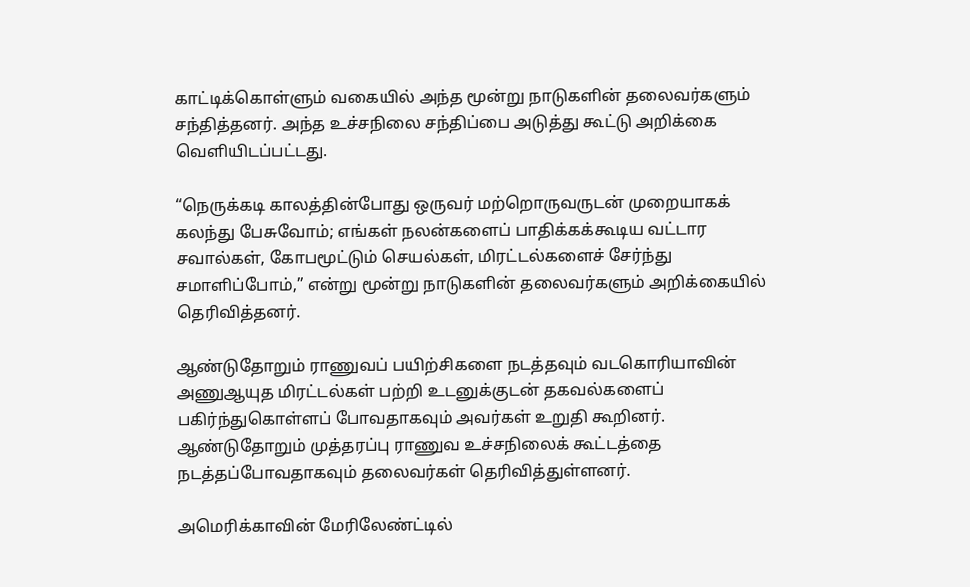காட்டிக்கொள்ளும் வகையில் அந்த மூன்று நாடுகளின் தலைவர்களும் சந்தித்தனர். அந்த உச்சநிலை சந்திப்பை அடுத்து கூட்டு அறிக்கை வெளியிடப்பட்டது.

“நெருக்கடி காலத்தின்போது ஒருவர் மற்றொருவருடன் முறையாகக் கலந்து பேசுவோம்; எங்கள் நலன்களைப் பாதிக்கக்கூடிய வட்டார சவால்கள், கோபமூட்டும் செயல்கள், மிரட்டல்களைச் சேர்ந்து சமாளிப்போம்,” என்று மூன்று நாடுகளின் தலைவர்களும் அறிக்கையில் தெரிவித்தனர்.

ஆண்டுதோறும் ராணுவப் பயிற்சிகளை நடத்தவும் வடகொரியாவின் அணுஆயுத மிரட்டல்கள் பற்றி உடனுக்குடன் தகவல்களைப் பகிர்ந்துகொள்ளப் போவதாகவும் அவர்கள் உறுதி கூறினர். ஆண்டுதோறும் முத்தரப்பு ராணுவ உச்சநிலைக் கூட்டத்தை நடத்தப்போவதாகவும் தலைவர்கள் தெரிவித்துள்ளனர்.

அமெரிக்காவின் மேரிலேண்ட்டில்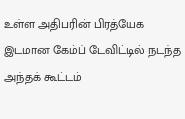உள்ள அதிபரின் பிரத்யேக இடமான கேம்ப் டேவிட்டில் நடந்த அந்தக் கூட்டம்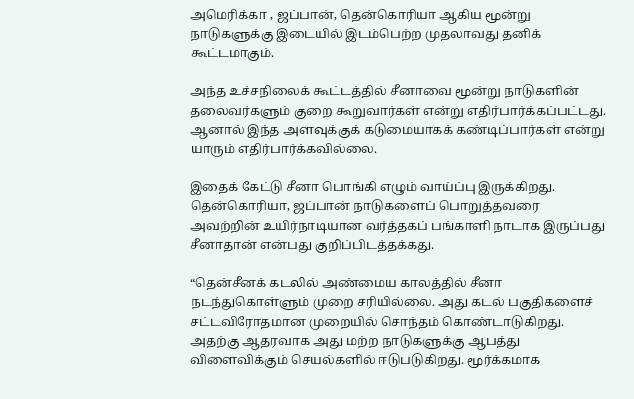அமெரிக்கா , ஜப்பான், தென்கொரியா ஆகிய மூன்று நாடுகளுக்கு இடையில் இடம்பெற்ற முதலாவது தனிக் கூட்டமாகும்.

அந்த உச்சநிலைக் கூட்டத்தில் சீனாவை மூன்று நாடுகளின் தலைவர்களும் குறை கூறுவார்கள் என்று எதிர்பார்க்கப்பட்டது. ஆனால் இந்த அளவுக்குக் கடுமையாகக் கண்டிப்பார்கள் என்று யாரும் எதிர்பார்க்கவில்லை.

இதைக் கேட்டு சீனா பொங்கி எழும் வாய்ப்பு இருக்கிறது. தென்கொரியா, ஜப்பான் நாடுகளைப் பொறுத்தவரை அவற்றின் உயிர்நாடியான வர்த்தகப் பங்காளி நாடாக இருப்பது சீனாதான் என்பது குறிப்பிடத்தக்கது.

“தென்சீனக் கடலில் அண்மைய காலத்தில் சீனா நடந்துகொள்ளும் முறை சரியில்லை. அது கடல் பகுதிகளைச் சட்டவிரோதமான முறையில் சொந்தம் கொண்டாடுகிறது. அதற்கு ஆதரவாக அது மற்ற நாடுகளுக்கு ஆபத்து விளைவிக்கும் செயல்களில் ஈடுபடுகிறது. மூர்க்கமாக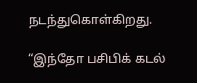நடந்துகொள்கிறது.

“இந்தோ பசிபிக் கடல்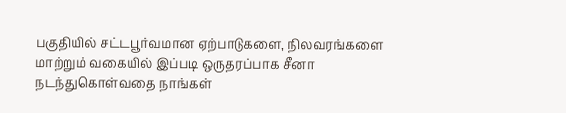பகுதியில் சட்டபூர்வமான ஏற்பாடுகளை, நிலவரங்களை மாற்றும் வகையில் இப்படி ஒருதரப்பாக சீனா நடந்துகொள்வதை நாங்கள்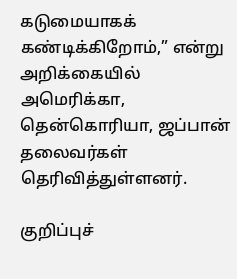கடுமையாகக் கண்டிக்கிறோம்,” என்று அறிக்கையில் அமெரிக்கா, தென்கொரியா, ஜப்பான் தலைவர்கள் தெரிவித்துள்ளனர்.

குறிப்புச்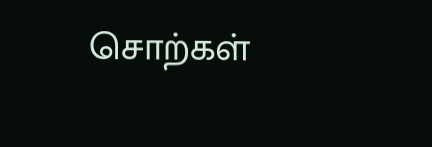சொற்கள்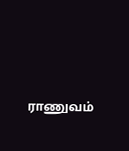ராணுவம்